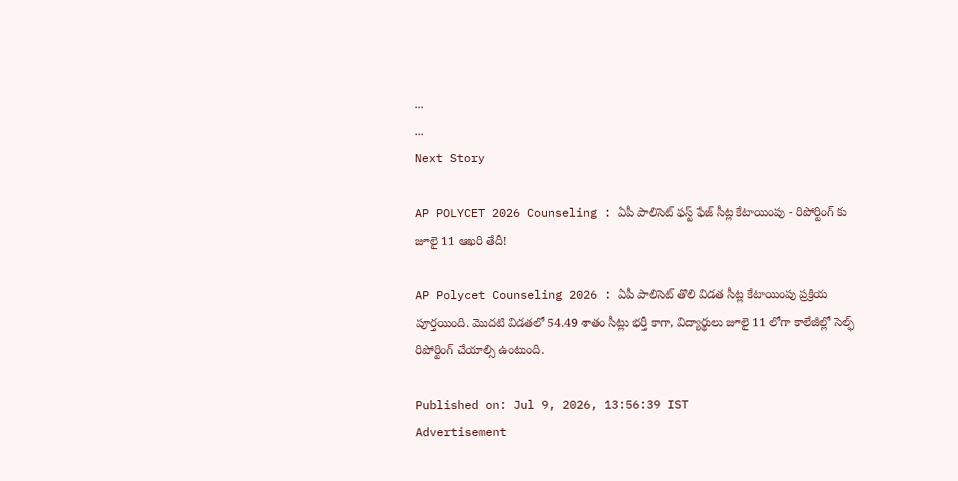...
...
Next Story

AP POLYCET 2026 Counseling : ఏపీ పాలిసెట్ ఫస్ట్ ఫేజ్ సీట్ల కేటాయింపు - రిపోర్టింగ్ కు జూలై 11 ఆఖరి తేదీ!

AP Polycet Counseling 2026 : ఏపీ పాలిసెట్ తొలి విడత సీట్ల కేటాయింపు ప్రక్రియ పూర్తయింది. మొదటి విడతలో 54.49 శాతం సీట్లు భర్తీ కాగా, విద్యార్థులు జూలై 11 లోగా కాలేజీల్లో సెల్ఫ్ రిపోర్టింగ్ చేయాల్సి ఉంటుంది.

Published on: Jul 9, 2026, 13:56:39 IST
Advertisement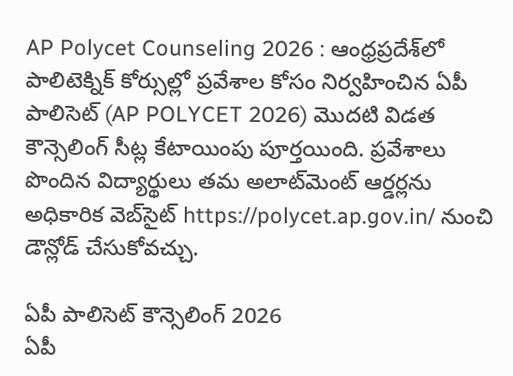AP Polycet Counseling 2026 : ఆంధ్రప్రదేశ్‌లో పాలిటెక్నిక్ కోర్సుల్లో ప్రవేశాల కోసం నిర్వహించిన ఏపీ పాలిసెట్ (AP POLYCET 2026) మొదటి విడత కౌన్సెలింగ్ సీట్ల కేటాయింపు పూర్తయింది. ప్రవేశాలు పొందిన విద్యార్థులు తమ అలాట్‌మెంట్ ఆర్డర్లను అధికారిక వెబ్‌సైట్ https://polycet.ap.gov.in/ నుంచి డౌన్లోడ్ చేసుకోవచ్చు.

ఏపీ పాలిసెట్ కౌన్సెలింగ్ 2026
ఏపీ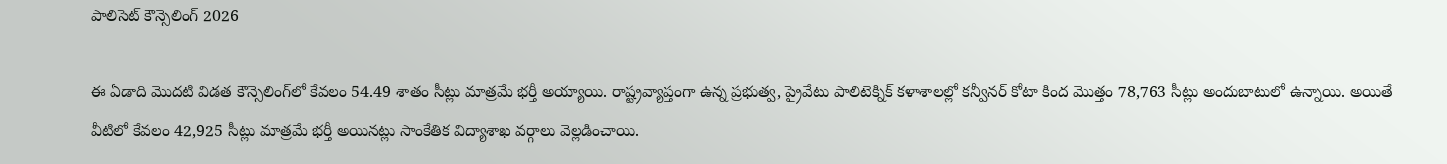పాలిసెట్ కౌన్సెలింగ్ 2026

ఈ ఏడాది మొదటి విడత కౌన్సెలింగ్‌లో కేవలం 54.49 శాతం సీట్లు మాత్రమే భర్తీ అయ్యాయి. రాష్ట్రవ్యాప్తంగా ఉన్న ప్రభుత్వ, ప్రైవేటు పాలిటెక్నిక్ కళాశాలల్లో కన్వీనర్‌ కోటా కింద మొత్తం 78,763 సీట్లు అందుబాటులో ఉన్నాయి. అయితే వీటిలో కేవలం 42,925 సీట్లు మాత్రమే భర్తీ అయినట్లు సాంకేతిక విద్యాశాఖ వర్గాలు వెల్లడించాయి.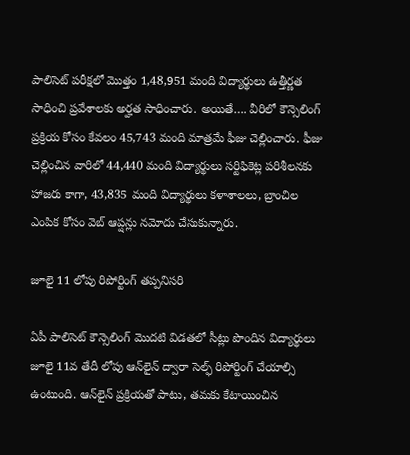పాలిసెట్ పరీక్షలో మొత్తం 1,48,951 మంది విద్యార్థులు ఉత్తీర్ణత సాధించి ప్రవేశాలకు అర్హత సాధించారు. అయితే…. వీరిలో కౌన్సెలింగ్‌ ప్రక్రియ కోసం కేవలం 45,743 మంది మాత్రమే ఫీజు చెల్లించారు. ఫీజు చెల్లించిన వారిలో 44,440 మంది విద్యార్థులు సర్టిఫికెట్ల పరిశీలనకు హాజరు కాగా, 43,835 మంది విద్యార్థులు కళాశాలలు, బ్రాంచిల ఎంపిక కోసం వెబ్ ఆప్షన్లు నమోదు చేసుకున్నారు.

జూలై 11 లోపు రిపోర్టింగ్ తప్పనిసరి

ఏపీ పాలిసెట్ కౌన్సెలింగ్ మొదటి విడతలో సీట్లు పొందిన విద్యార్థులు జూలై 11వ తేదీ లోపు ఆన్‌లైన్ ద్వారా సెల్ఫ్ రిపోర్టింగ్ చేయాల్సి ఉంటుంది. ఆన్‌లైన్ ప్రక్రియతో పాటు, తమకు కేటాయించిన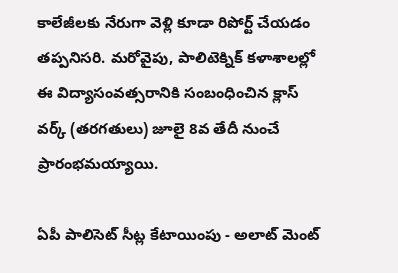కాలేజీలకు నేరుగా వెళ్లి కూడా రిపోర్ట్ చేయడం తప్పనిసరి. మరోవైపు, పాలిటెక్నిక్ కళాశాలల్లో ఈ విద్యాసంవత్సరానికి సంబంధించిన క్లాస్ వర్క్ (తరగతులు) జూలై 8వ తేదీ నుంచే ప్రారంభమయ్యాయి.

ఏపీ పాలిసెట్ సీట్ల కేటాయింపు - అలాట్ మెంట్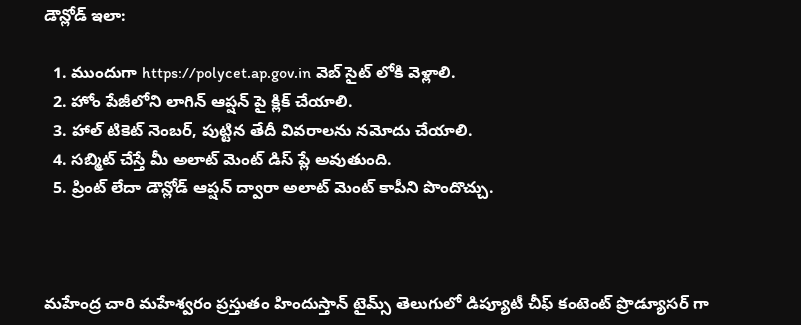డౌన్లోడ్ ఇలా:

  1. ముందుగా https://polycet.ap.gov.in వెబ్ సైట్ లోకి వెళ్లాలి.
  2. హోం పేజీలోని లాగిన్ ఆప్షన్ పై క్లిక్ చేయాలి.
  3. హాల్ టికెట్ నెంబర్, పుట్టిన తేదీ వివరాలను నమోదు చేయాలి.
  4. సబ్మిట్ చేస్తే మీ అలాట్ మెంట్ డిస్ ప్లే అవుతుంది.
  5. ప్రింట్ లేదా డౌన్లోడ్ ఆప్షన్ ద్వారా అలాట్ మెంట్ కాపీని పొందొచ్చు.



మహేంద్ర చారి మహేశ్వరం ప్రస్తుతం హిందుస్తాన్ టైమ్స్ తెలుగులో డిప్యూటీ చీఫ్ కంటెంట్ ప్రొడ్యూసర్ గా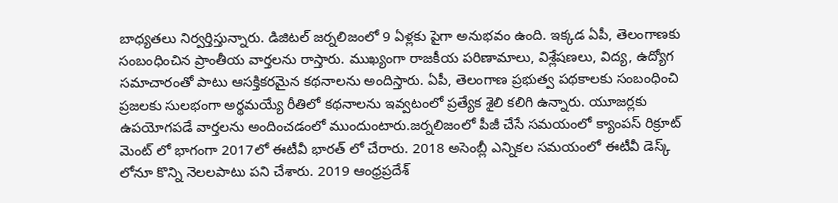బాధ్యతలు నిర్వర్తిస్తున్నారు. డిజిటల్ జర్నలిజంలో 9 ఏళ్లకు పైగా అనుభవం ఉంది. ఇక్కడ ఏపీ, తెలంగాణకు సంబంధించిన ప్రాంతీయ వార్తలను రాస్తారు. ముఖ్యంగా రాజకీయ పరిణామాలు, విశ్లేషణలు, విద్య, ఉద్యోగ సమాచారంతో పాటు ఆసక్తికరమైన కథనాలను అందిస్తారు. ఏపీ, తెలంగాణ ప్రభుత్వ పథకాలకు సంబంధించి ప్రజలకు సులభంగా అర్థమయ్యే రీతిలో కథనాలను ఇవ్వటంలో ప్రత్యేక శైలి కలిగి ఉన్నారు. యూజర్లకు ఉపయోగపడే వార్తలను అందించడంలో ముందుంటారు.జర్నలిజంలో పీజీ చేసే సమయంలో క్యాంపస్ రిక్రూట్ మెంట్ లో భాగంగా 2017లో ఈటీవీ భారత్ లో చేరారు. 2018 అసెంబ్లీ ఎన్నికల సమయంలో ఈటీవీ డెస్క్ లోనూ కొన్ని నెలలపాటు పని చేశారు. 2019 ఆంధ్రప్రదేశ్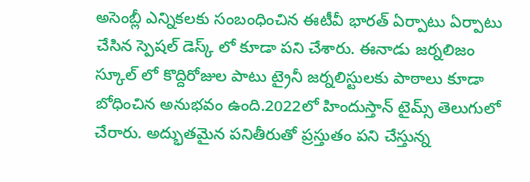అసెంబ్లీ ఎన్నికలకు సంబంధించిన ఈటీవీ భారత్ ఏర్పాటు ఏర్పాటు చేసిన స్పెషల్ డెస్క్ లో కూడా పని చేశారు. ఈనాడు జర్నలిజం స్కూల్ లో కొద్దిరోజుల పాటు ట్రైనీ జర్నలిస్టులకు పాఠాలు కూడా బోధించిన అనుభవం ఉంది.2022లో హిందుస్తాన్ టైమ్స్ తెలుగులో చేరారు. అద్భుతమైన పనితీరుతో ప్రస్తుతం పని చేస్తున్న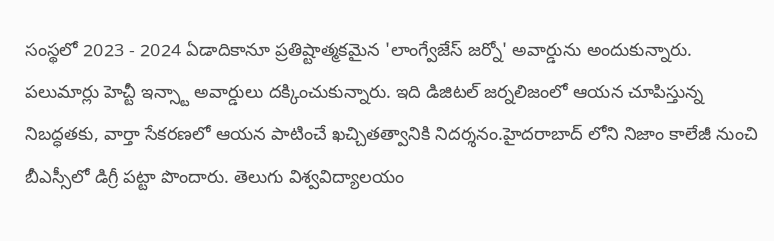సంస్థలో 2023 - 2024 ఏడాదికానూ ప్రతిష్టాత్మకమైన 'లాంగ్వేజేస్ జర్నో' అవార్డును అందుకున్నారు. పలుమార్లు హెచ్టీ ఇన్స్టా అవార్డులు దక్కించుకున్నారు. ఇది డిజిటల్ జర్నలిజంలో ఆయన చూపిస్తున్న నిబద్ధతకు, వార్తా సేకరణలో ఆయన పాటించే ఖచ్చితత్వానికి నిదర్శనం.హైదరాబాద్ లోని నిజాం కాలేజీ నుంచి బీఎస్సీలో డిగ్రీ పట్టా పొందారు. తెలుగు విశ్వవిద్యాలయం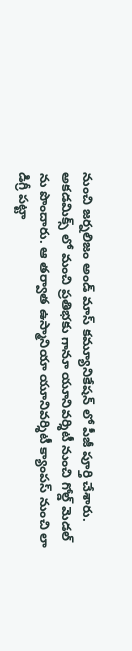నుంచి జర్నలిజం అండ్ మాస్ కమ్యూనికేషన్ లో పీజీ పూర్తి చేశారు. అకడమిక్స్ లో మంచి ప్రతిభకు గానూ యూనివర్శిటీ నుంచి గోల్డ్ మెడల్ ను పొందారు. ఆ తర్వాత ఉస్మానియా యూనివర్శిటీ క్యాంపస్ నుంచి లా డిగ్రీ పట్టా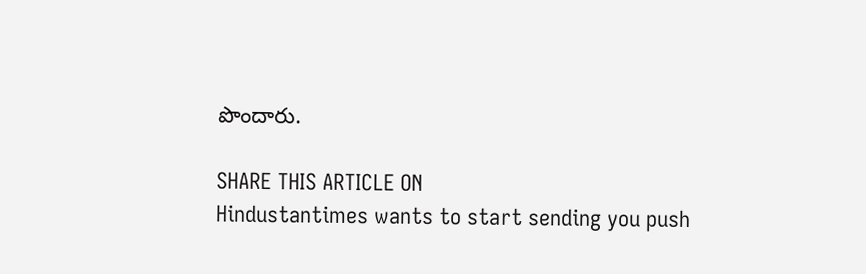పొందారు.

SHARE THIS ARTICLE ON
Hindustantimes wants to start sending you push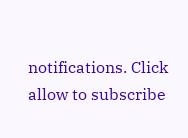notifications. Click allow to subscribe